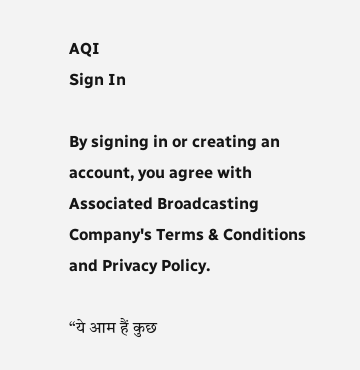AQI
Sign In

By signing in or creating an account, you agree with Associated Broadcasting Company's Terms & Conditions and Privacy Policy.

“ये आम हैं कुछ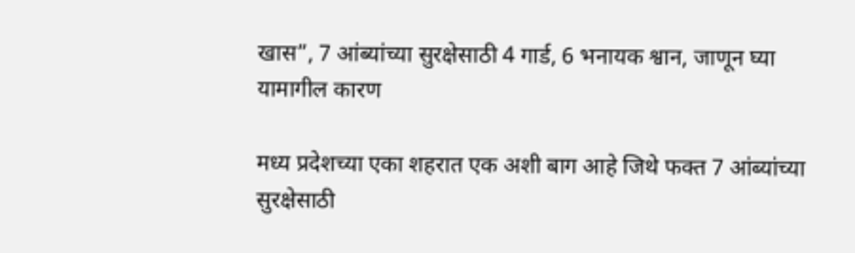खास”, 7 आंब्यांच्या सुरक्षेसाठी 4 गार्ड, 6 भनायक श्वान, जाणून घ्या यामागील कारण

मध्य प्रदेशच्या एका शहरात एक अशी बाग आहे जिथे फक्त 7 आंब्यांच्या सुरक्षेसाठी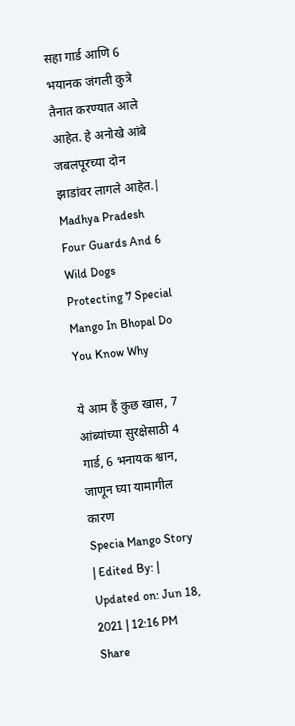सहा गार्ड आणि 6 भयानक जंगली कुत्रे तैनात करण्यात आले आहेत. हे अनोखे आंबे जबलपूरच्या दोन झाडांवर लागले आहेत.| Madhya Pradesh Four Guards And 6 Wild Dogs Protecting 7 Special Mango In Bhopal Do You Know Why

ये आम हैं कुछ खास, 7 आंब्यांच्या सुरक्षेसाठी 4 गार्ड, 6 भनायक श्वान, जाणून घ्या यामागील कारण
Specia Mango Story
| Edited By: | Updated on: Jun 18, 2021 | 12:16 PM
Share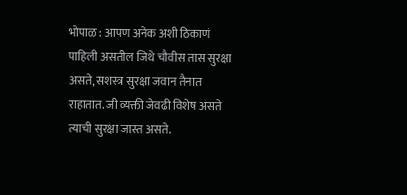भोपाळ : आपण अनेक अशी ठिकाणं पाहिली असतील जिथे चौवीस तास सुरक्षा असते, सशस्त्र सुरक्षा जवान तैनात राहातात. जी व्यक्ती जेवढी विशेष असते त्याची सुरक्षा जास्त असते.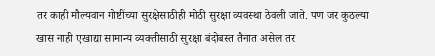तर काही मौल्यवान गोष्टींच्या सुरक्षेसाठीही मोठी सुरक्षा व्यवस्था ठेवली जाते. पण जर कुठल्या खास नाही एखाद्या सामान्य व्यक्तीसाठी सुरक्षा बंदोबस्त तैनात असेल तर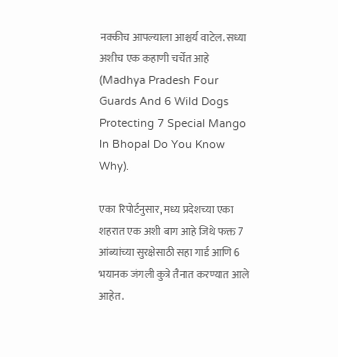नक्कीच आपल्याला आश्चर्य वाटेल. सध्या अशीच एक कहाणी चर्चेत आहे (Madhya Pradesh Four Guards And 6 Wild Dogs Protecting 7 Special Mango In Bhopal Do You Know Why).

एका रिपोर्टनुसार, मध्य प्रदेशच्या एका शहरात एक अशी बाग आहे जिथे फक्त 7 आंब्यांच्या सुरक्षेसाठी सहा गार्ड आणि 6 भयानक जंगली कुत्रे तैनात करण्यात आले आहेत.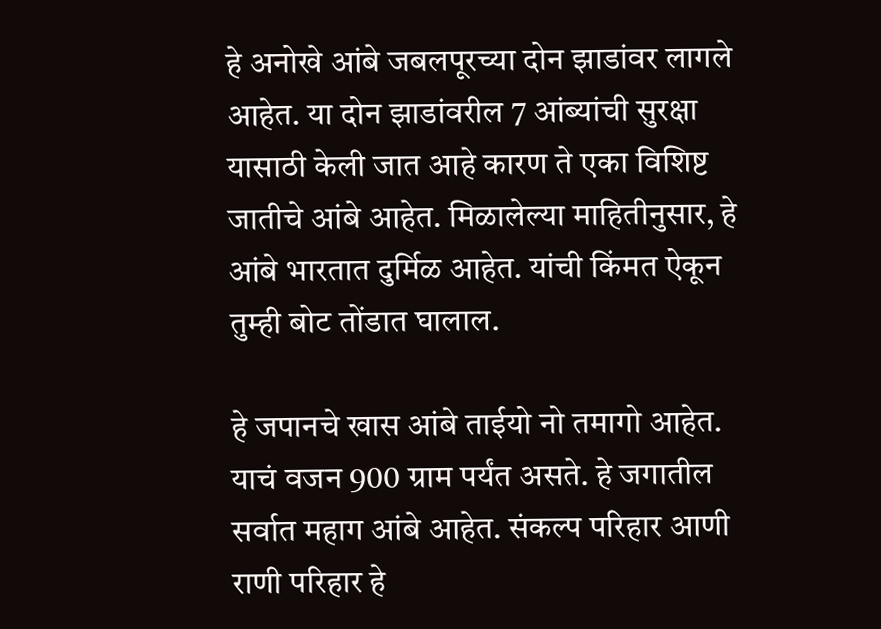हे अनोखे आंबे जबलपूरच्या दोन झाडांवर लागले आहेत. या दोन झाडांवरील 7 आंब्यांची सुरक्षा यासाठी केली जात आहे कारण ते एका विशिष्ट जातीचे आंबे आहेत. मिळालेल्या माहितीनुसार, हे आंबे भारतात दुर्मिळ आहेत. यांची किंमत ऐकून तुम्ही बोट तोंडात घालाल.

हे जपानचे खास आंबे ताईयो नो तमागो आहेत. याचं वजन 900 ग्राम पर्यंत असते. हे जगातील सर्वात महाग आंबे आहेत. संकल्प परिहार आणी राणी परिहार हे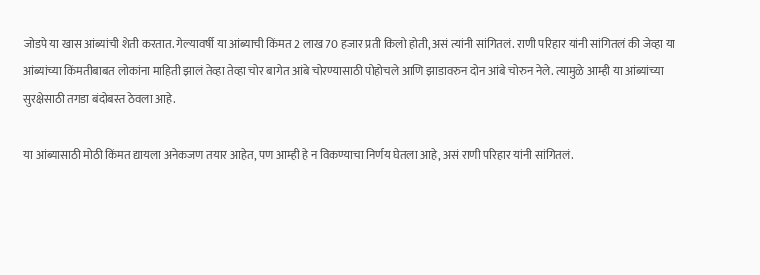जोडपे या खास आंब्यांची शेती करतात. गेल्यावर्षी या आंब्याची किंमत 2 लाख 70 हजार प्रती किलो होती, असं त्यांनी सांगितलं. राणी परिहार यांनी सांगितलं की जेव्हा या आंब्यांच्या किंमतीबाबत लोकांना माहिती झालं तेव्हा तेव्हा चोर बागेत आंबे चोरण्यासाठी पोहोचले आणि झाडावरुन दोन आंबे चोरुन नेले. त्यामुळे आम्ही या आंब्यांच्या सुरक्षेसाठी तगडा बंदोबस्त ठेवला आहे.

या आंब्यासाठी मोठी किंमत द्यायला अनेकजण तयार आहेत, पण आम्ही हे न विकण्याचा निर्णय घेतला आहे, असं राणी परिहार यांनी सांगितलं.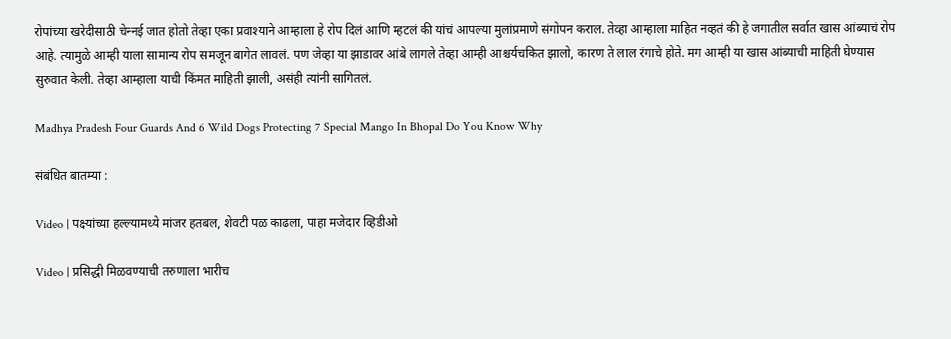रोपांच्या खरेदीसाठी चेन्‍नई जात होतो तेव्हा एका प्रवाश्याने आम्हाला हे रोप दिलं आणि म्हटलं की यांचं आपल्या मुलांप्रमाणे संगोपन कराल. तेव्हा आम्हाला माहित नव्हतं की हे जगातील सर्वात खास आंब्याचं रोप आहे. त्यामुळे आम्ही याला सामान्य रोप समजून बागेत लावलं. पण जेव्हा या झाडावर आंबे लागले तेव्हा आम्ही आश्चर्यचकित झालो, कारण ते लाल रंगाचे होते. मग आम्ही या खास आंब्याची माहिती घेण्यास सुरुवात केली. तेव्हा आम्हाला याची किंमत माहिती झाली, असंही त्यांनी सागितलं.

Madhya Pradesh Four Guards And 6 Wild Dogs Protecting 7 Special Mango In Bhopal Do You Know Why

संबंधित बातम्या :

Video | पक्ष्यांच्या हल्ल्यामध्ये मांजर हतबल, शेवटी पळ काढला, पाहा मजेदार व्हिडीओ

Video | प्रसिद्धी मिळवण्याची तरुणाला भारीच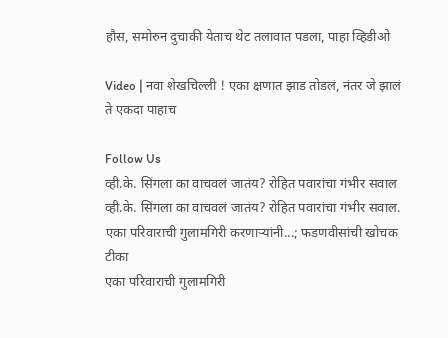हौस, समोरुन दुचाकी येताच थेट तलावात पडला, पाहा व्हिडीओ

Video | नवा शेखचिल्ली ! एका क्षणात झाड तोडलं, नंतर जे झालं ते एकदा पाहाच

Follow Us
व्ही.के. सिंगला का वाचवलं जातंय? रोहित पवारांचा गंभीर सवाल
व्ही.के. सिंगला का वाचवलं जातंय? रोहित पवारांचा गंभीर सवाल.
एका परिवाराची गुलामगिरी करणाऱ्यांनी...; फडणवीसांची खोचक टीका
एका परिवाराची गुलामगिरी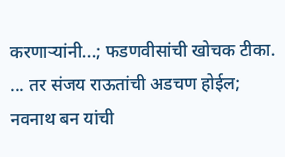करणाऱ्यांनी...; फडणवीसांची खोचक टीका.
... तर संजय राऊतांची अडचण होईल; नवनाथ बन यांची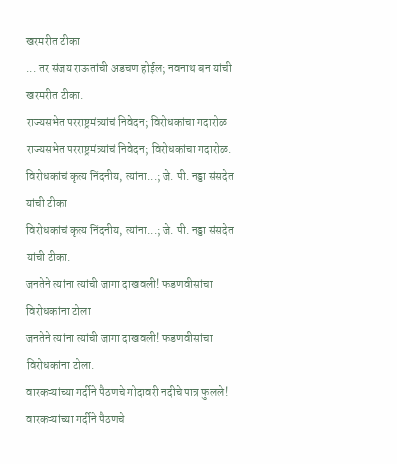खरमरीत टीका
... तर संजय राऊतांची अडचण होईल; नवनाथ बन यांची खरमरीत टीका.
राज्यसभेत परराष्ट्रमंत्र्यांचं निवेदन; विरोधकांचा गदारोळ
राज्यसभेत परराष्ट्रमंत्र्यांचं निवेदन; विरोधकांचा गदारोळ.
विरोधकांचं कृत्य निंदनीय, त्यांना...; जे. पी. नड्डा संसदेत यांची टीका
विरोधकांचं कृत्य निंदनीय, त्यांना...; जे. पी. नड्डा संसदेत यांची टीका.
जनतेने त्यांना त्यांची जागा दाखवली! फडणवीसांचा विरोधकांना टोला
जनतेने त्यांना त्यांची जागा दाखवली! फडणवीसांचा विरोधकांना टोला.
वारकऱ्यांच्या गर्दीने पैठणचे गोदावरी नदीचे पात्र फुलले!
वारकऱ्यांच्या गर्दीने पैठणचे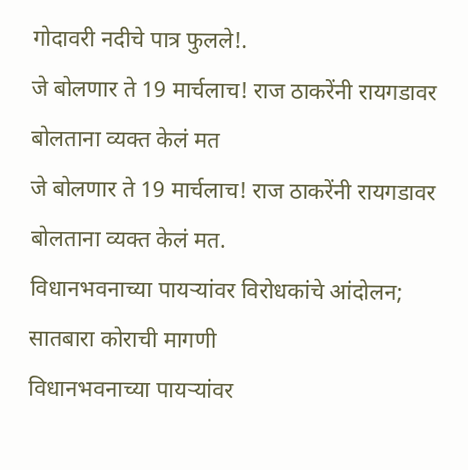गोदावरी नदीचे पात्र फुलले!.
जे बोलणार ते 19 मार्चलाच! राज ठाकरेंनी रायगडावर बोलताना व्यक्त केलं मत
जे बोलणार ते 19 मार्चलाच! राज ठाकरेंनी रायगडावर बोलताना व्यक्त केलं मत.
विधानभवनाच्या पायऱ्यांवर विरोधकांचे आंदोलन; सातबारा कोराची मागणी
विधानभवनाच्या पायऱ्यांवर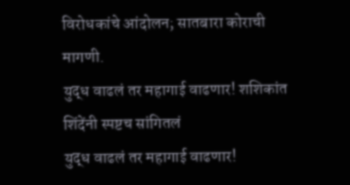विरोधकांचे आंदोलन; सातबारा कोराची मागणी.
युद्ध वाढलं तर महागाई वाढणार! शशिकांत शिंदेंनी स्पष्टच सांगितलं
युद्ध वाढलं तर महागाई वाढणार!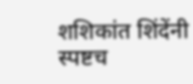शशिकांत शिंदेंनी स्पष्टच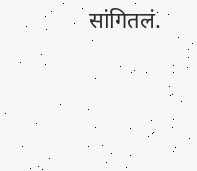सांगितलं.